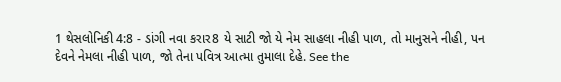1 થેસલોનિકી 4:8 - ડાંગી નવા કરાર8 યે સાટી જો યે નેમ સાહલા નીહી પાળ, તો માનુસને નીહી, પન દેવને નેમલા નીહી પાળ, જો તેના પવિત્ર આત્મા તુમાલા દેહે. See the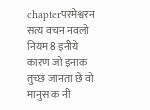chapterपरमेश्वरन सत्य वचन नवलो नियम8 इनीये कारण जो इनाक तुच्छ जानता छे वो मानुस क नी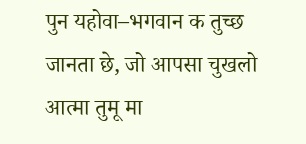पुन यहोवा–भगवान क तुच्छ जानता छे, जो आपसा चुखलो आत्मा तुमू मा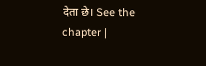देता छे। See the chapter |